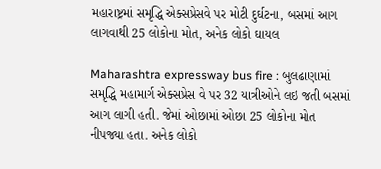મહારાષ્ટ્રમાં સમૃદ્ધિ એક્સપ્રેસવે પર મોટી દુર્ઘટના, બસમાં આગ લાગવાથી 25 લોકોના મોત, અનેક લોકો ઘાયલ

Maharashtra expressway bus fire : બુલઢાણામાં સમૃદ્ધિ મહામાર્ગ એક્સપ્રેસ વે પર 32 યાત્રીઓને લઇ જતી બસમાં આગ લાગી હતી. જેમાં ઓછામાં ઓછા 25 લોકોના મોત નીપજ્યા હતા. અનેક લોકો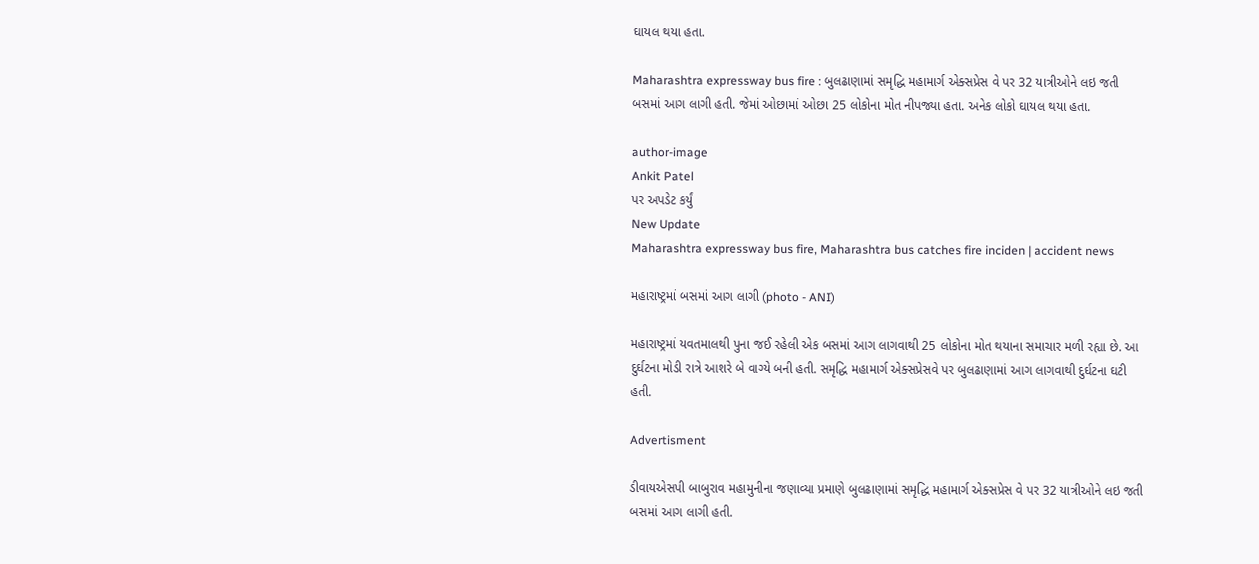ઘાયલ થયા હતા.

Maharashtra expressway bus fire : બુલઢાણામાં સમૃદ્ધિ મહામાર્ગ એક્સપ્રેસ વે પર 32 યાત્રીઓને લઇ જતી બસમાં આગ લાગી હતી. જેમાં ઓછામાં ઓછા 25 લોકોના મોત નીપજ્યા હતા. અનેક લોકો ઘાયલ થયા હતા.

author-image
Ankit Patel
પર અપડેટ કર્યું
New Update
Maharashtra expressway bus fire, Maharashtra bus catches fire inciden | accident news

મહારાષ્ટ્રમાં બસમાં આગ લાગી (photo - ANI)

મહારાષ્ટ્રમાં યવતમાલથી પુના જઈ રહેલી એક બસમાં આગ લાગવાથી 25 લોકોના મોત થયાના સમાચાર મળી રહ્યા છે. આ દુર્ઘટના મોડી રાત્રે આશરે બે વાગ્યે બની હતી. સમૃદ્ધિ મહામાર્ગ એક્સપ્રેસવે પર બુલઢાણામાં આગ લાગવાથી દુર્ઘટના ઘટી હતી.

Advertisment

ડીવાયએસપી બાબુરાવ મહામુનીના જણાવ્યા પ્રમાણે બુલઢાણામાં સમૃદ્ધિ મહામાર્ગ એક્સપ્રેસ વે પર 32 યાત્રીઓને લઇ જતી બસમાં આગ લાગી હતી.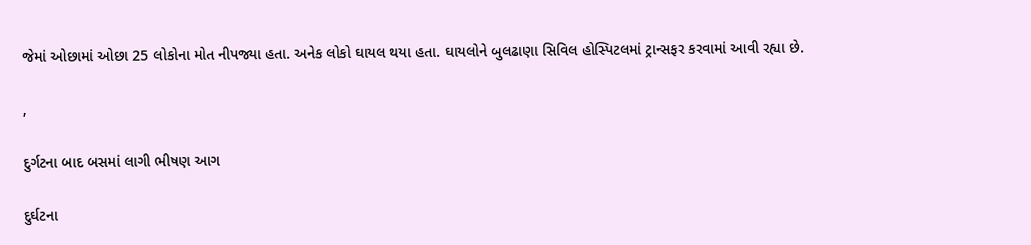જેમાં ઓછામાં ઓછા 25 લોકોના મોત નીપજ્યા હતા. અનેક લોકો ઘાયલ થયા હતા. ઘાયલોને બુલઢાણા સિવિલ હોસ્પિટલમાં ટ્રાન્સફર કરવામાં આવી રહ્યા છે.

,

દુર્ગટના બાદ બસમાં લાગી ભીષણ આગ

દુર્ઘટના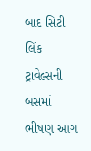બાદ સિટી લિંક ટ્રાવેલ્સની બસમાં ભીષણ આગ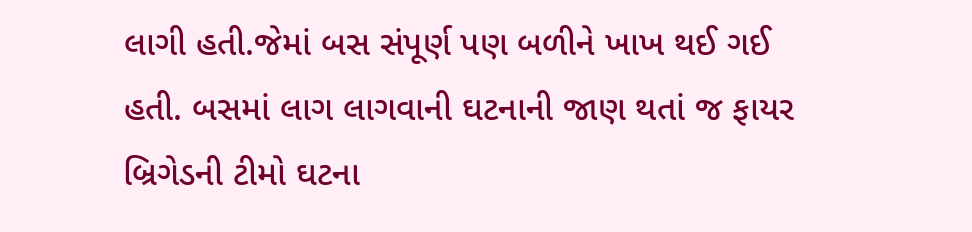લાગી હતી.જેમાં બસ સંપૂર્ણ પણ બળીને ખાખ થઈ ગઈ હતી. બસમાં લાગ લાગવાની ઘટનાની જાણ થતાં જ ફાયર બ્રિગેડની ટીમો ઘટના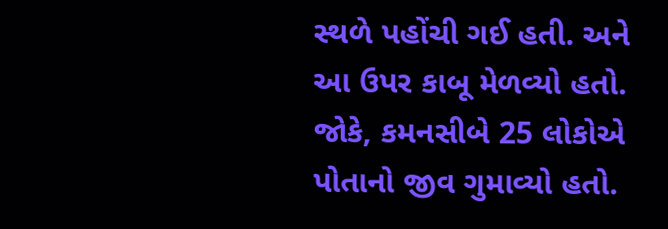સ્થળે પહોંચી ગઈ હતી. અને આ ઉપર કાબૂ મેળવ્યો હતો. જોકે, કમનસીબે 25 લોકોએ પોતાનો જીવ ગુમાવ્યો હતો.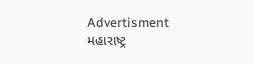Advertisment
મહારાષ્ટ્ર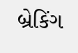બ્રેકિંગ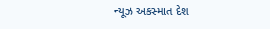ન્યૂઝ અકસ્માત દેશ